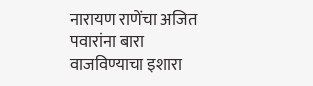नारायण राणेंचा अजित पवारांना बारा वाजविण्याचा इशारा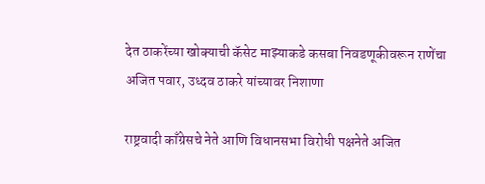देत ठाकरेंच्या खोक्याची कॅसेट माझ्याकडे कसबा निवडणूकीवरून राणेंचा अजित पवार, उध्दव ठाकरे यांच्यावर निशाणा

राष्ट्रवादी काँग्रेसचे नेते आणि विधानसभा विरोधी पक्षनेते अजित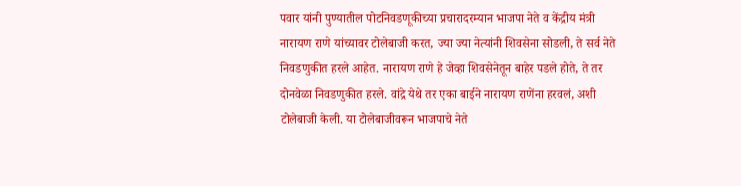पवार यांनी पुण्यातील पोटनिवडणूकीच्या प्रचारादरम्यान भाजपा नेते व केंद्रीय मंत्री नारायण राणे यांच्यावर टोलेबाजी करत, ज्या ज्या नेत्यांनी शिवसेना सोडली, ते सर्व नेते निवडणुकीत हरले आहेत. नारायण राणे हे जेव्हा शिवसेनेतून बाहेर पडले होते, ते तर दोनवेळा निवडणुकीत हरले. वांद्रे येथे तर एका बाईने नारायण राणेंना हरवलं, अशी टोलेबाजी केली. या टोलेबाजीवरून भाजपाचे नेते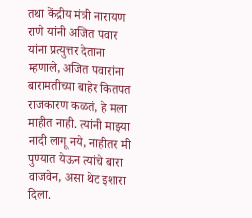तथा केंद्रीय मंत्री नारायण राणे यांनी अजित पवार यांना प्रत्युत्तर देताना म्हणाले, अजित पवारांना बारामतीच्या बाहेर कितपत राजकारण कळतं, हे मला माहीत नाही. त्यांनी माझ्या नादी लागू नये, नाहीतर मी पुण्यात येऊन त्यांचे बारा वाजवेन, असा थेट इशारा दिला.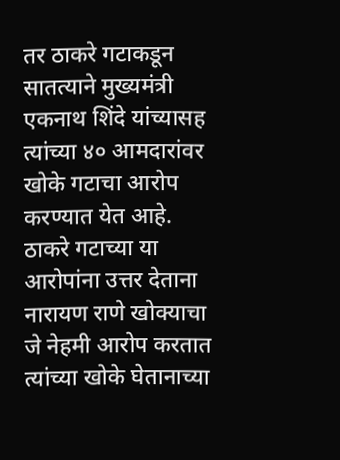तर ठाकरे गटाकडून सातत्याने मुख्यमंत्री एकनाथ शिंदे यांच्यासह त्यांच्या ४० आमदारांवर खोके गटाचा आरोप करण्यात येत आहे. ठाकरे गटाच्या या आरोपांना उत्तर देताना नारायण राणे खोक्याचा जे नेहमी आरोप करतात त्यांच्या खोके घेतानाच्या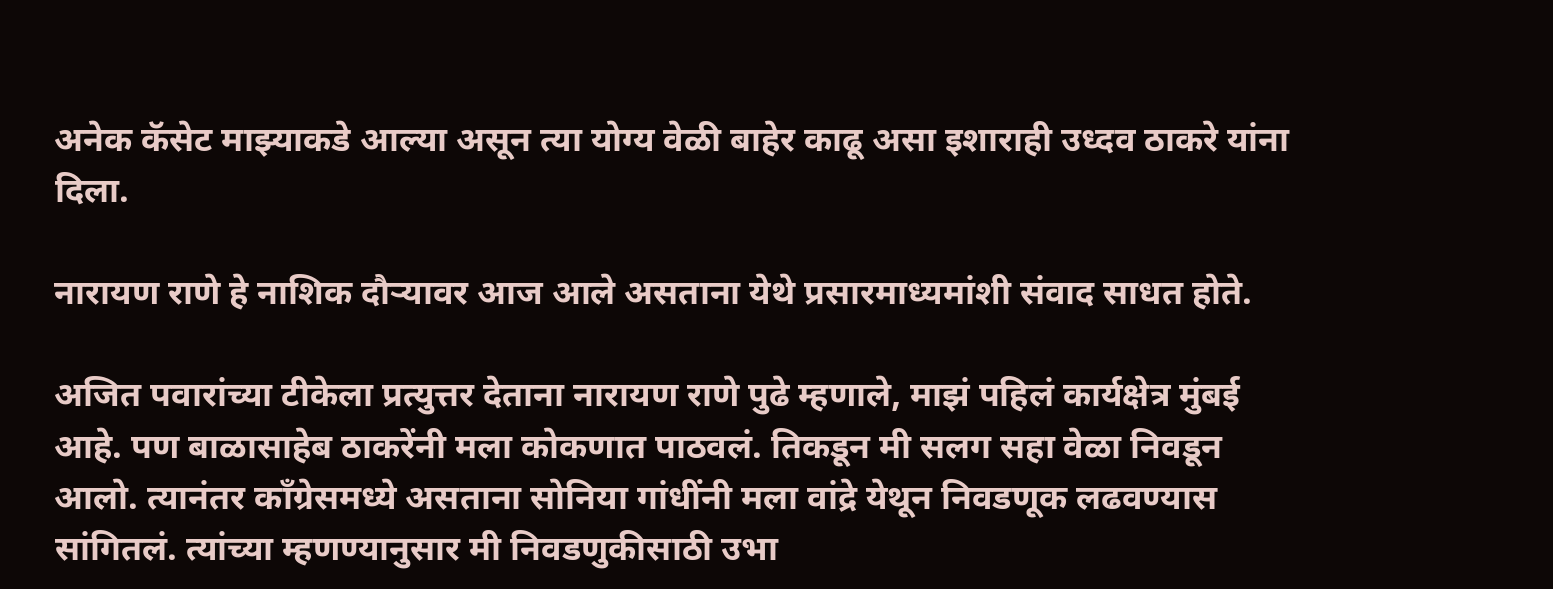अनेक कॅसेट माझ्याकडे आल्या असून त्या योग्य वेळी बाहेर काढू असा इशाराही उध्दव ठाकरे यांना दिला.

नारायण राणे हे नाशिक दौऱ्यावर आज आले असताना येथे प्रसारमाध्यमांशी संवाद साधत होते.

अजित पवारांच्या टीकेला प्रत्युत्तर देताना नारायण राणे पुढे म्हणाले, माझं पहिलं कार्यक्षेत्र मुंबई आहे. पण बाळासाहेब ठाकरेंनी मला कोकणात पाठवलं. तिकडून मी सलग सहा वेळा निवडून आलो. त्यानंतर काँग्रेसमध्ये असताना सोनिया गांधींनी मला वांद्रे येथून निवडणूक लढवण्यास सांगितलं. त्यांच्या म्हणण्यानुसार मी निवडणुकीसाठी उभा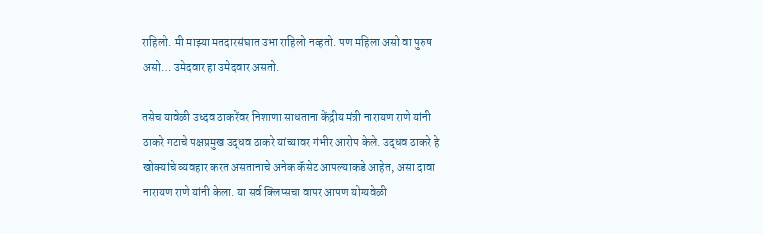राहिलो. मी माझ्या मतदारसंघात उभा राहिलो नव्हतो. पण महिला असो वा पुरुष असो… उमेदवार हा उमेदवार असतो.

तसेच यावेळी उध्दव ठाकरेंवर निशाणा साधताना केंद्रीय मंत्री नारायण राणे यांनी ठाकरे गटाचे पक्षप्रमुख उद्धव ठाकरे यांच्यावर गंभीर आरोप केले. उद्धव ठाकरे हे खोक्यांचे व्यवहार करत असतानाचे अनेक कॅसेट आपल्याकडे आहेत, असा दावा नारायण राणे यांनी केला. या सर्व क्लिप्सचा वापर आपण योग्यवेळी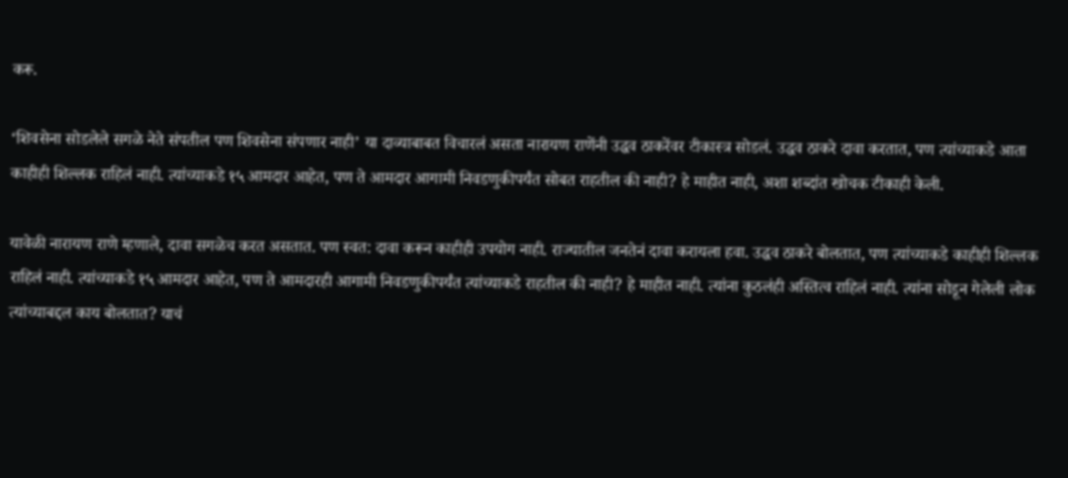करू.

‘शिवसेना सोडलेले सगळे नेते संपतील पण शिवसेना संपणार नाही’ या दाव्याबाबत विचारलं असता नारायण राणेंनी उद्धव ठाकरेंवर टीकास्त्र सोडलं. उद्धव ठाकरे दावा करतात, पण त्यांच्याकडे आता काहीही शिल्लक राहिलं नाही. त्यांच्याकडे १५ आमदार आहेत, पण ते आमदार आगामी निवडणुकीपर्यंत सोबत राहतील की नाही? हे माहीत नाही, अशा शब्दांत खोचक टीकाही केली.

यावेळी नारायण राणे म्हणाले, दावा सगळेच करत असतात. पण स्वत: दावा करून काहीही उपयोग नाही. राज्यातील जनतेनं दावा करायला हवा. उद्धव ठाकरे बोलतात, पण त्यांच्याकडे काहीही शिल्लक राहिलं नाही. त्यांच्याकडे १५ आमदार आहेत, पण ते आमदारही आगामी निवडणुकीपर्यंत त्यांच्याकडे राहतील की नाही? हे माहीत नाही. त्यांना कुठलंही अस्तित्व राहिलं नाही. त्यांना सोडून गेलेली लोक त्यांच्याबद्दल काय बोलतात? याचं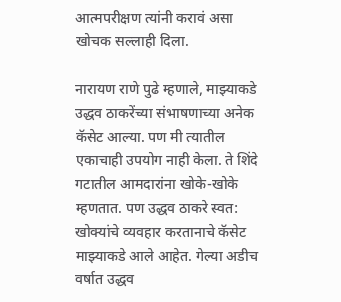आत्मपरीक्षण त्यांनी करावं असा खोचक सल्लाही दिला.

नारायण राणे पुढे म्हणाले, माझ्याकडे उद्धव ठाकरेंच्या संभाषणाच्या अनेक कॅसेट आल्या. पण मी त्यातील एकाचाही उपयोग नाही केला. ते शिंदे गटातील आमदारांना खोके-खोके म्हणतात. पण उद्धव ठाकरे स्वत: खोक्यांचे व्यवहार करतानाचे कॅसेट माझ्याकडे आले आहेत. गेल्या अडीच वर्षात उद्धव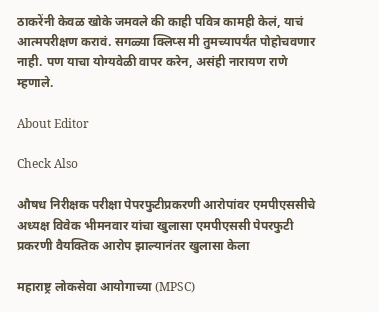ठाकरेंनी केवळ खोके जमवले की काही पवित्र कामही केलं, याचं आत्मपरीक्षण करावं. सगळ्या क्लिप्स मी तुमच्यापर्यंत पोहोचवणार नाही. पण याचा योग्यवेळी वापर करेन, असंही नारायण राणे म्हणाले.

About Editor

Check Also

औषध निरीक्षक परीक्षा पेपरफुटीप्रकरणी आरोपांवर एमपीएससीचे अध्यक्ष विवेक भीमनवार यांचा खुलासा एमपीएससी पेपरफुटी प्रकरणी वैयक्तिक आरोप झाल्यानंतर खुलासा केला

महाराष्ट्र लोकसेवा आयोगाच्या (MPSC)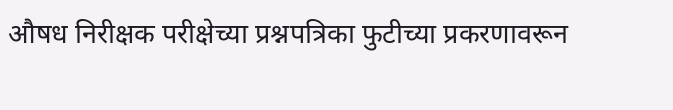औषध निरीक्षक परीक्षेच्या प्रश्नपत्रिका फुटीच्या प्रकरणावरून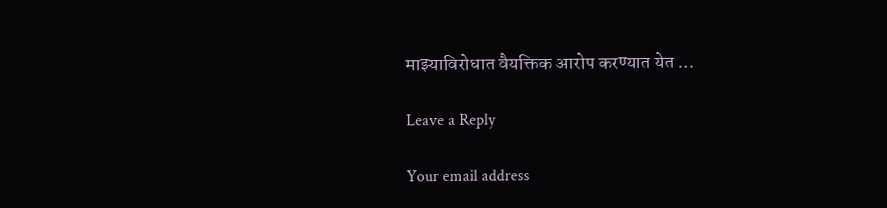माझ्याविरोधात वैयक्तिक आरोप करण्यात येत …

Leave a Reply

Your email address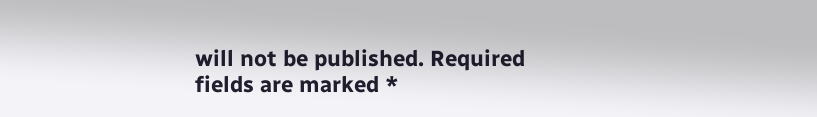will not be published. Required fields are marked *